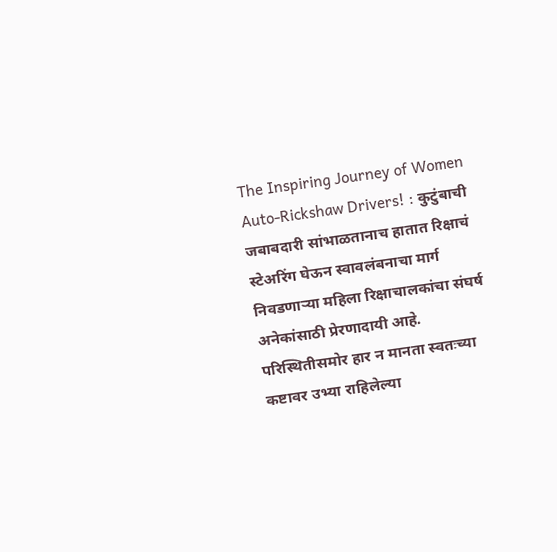The Inspiring Journey of Women Auto-Rickshaw Drivers! : कुटुंबाची जबाबदारी सांभाळतानाच हातात रिक्षाचं स्टेअरिंग घेऊन स्वावलंबनाचा मार्ग निवडणाऱ्या महिला रिक्षाचालकांचा संघर्ष अनेकांसाठी प्रेरणादायी आहे. परिस्थितीसमोर हार न मानता स्वतःच्या कष्टावर उभ्या राहिलेल्या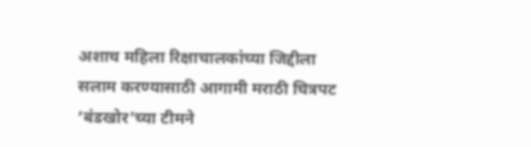अशाच महिला रिक्षाचालकांच्या जिद्दीला सलाम करण्यासाठी आगामी मराठी चित्रपट ‘बंडखोर’च्या टीमने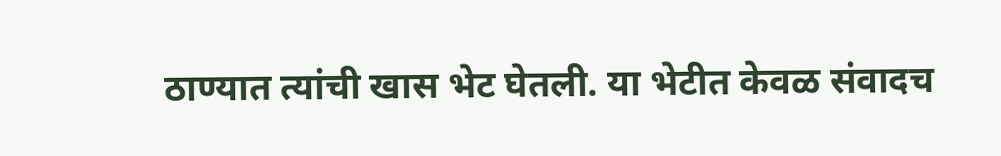ठाण्यात त्यांची खास भेट घेतली. या भेटीत केवळ संवादच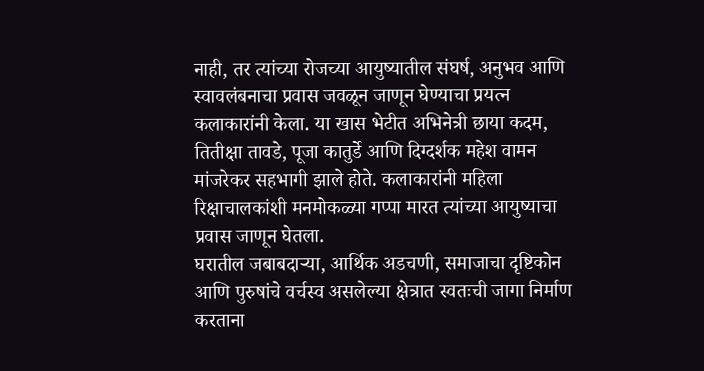नाही, तर त्यांच्या रोजच्या आयुष्यातील संघर्ष, अनुभव आणि स्वावलंबनाचा प्रवास जवळून जाणून घेण्याचा प्रयत्न कलाकारांनी केला. या खास भेटीत अभिनेत्री छाया कदम, तितीक्षा तावडे, पूजा कातुर्डे आणि दिग्दर्शक महेश वामन मांजरेकर सहभागी झाले होते. कलाकारांनी महिला रिक्षाचालकांशी मनमोकळ्या गप्पा मारत त्यांच्या आयुष्याचा प्रवास जाणून घेतला.
घरातील जबाबदाऱ्या, आर्थिक अडचणी, समाजाचा दृष्टिकोन आणि पुरुषांचे वर्चस्व असलेल्या क्षेत्रात स्वतःची जागा निर्माण करताना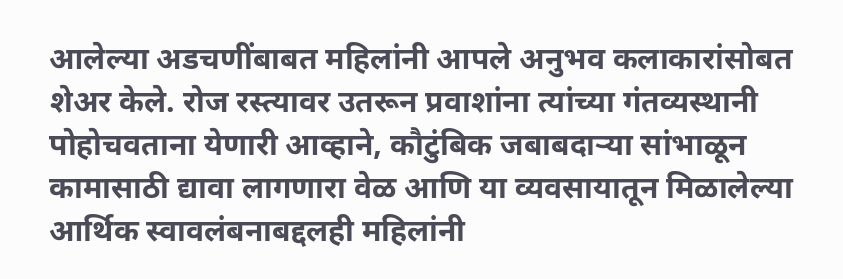आलेल्या अडचणींबाबत महिलांनी आपले अनुभव कलाकारांसोबत शेअर केले. रोज रस्त्यावर उतरून प्रवाशांना त्यांच्या गंतव्यस्थानी पोहोचवताना येणारी आव्हाने, कौटुंबिक जबाबदाऱ्या सांभाळून कामासाठी द्यावा लागणारा वेळ आणि या व्यवसायातून मिळालेल्या आर्थिक स्वावलंबनाबद्दलही महिलांनी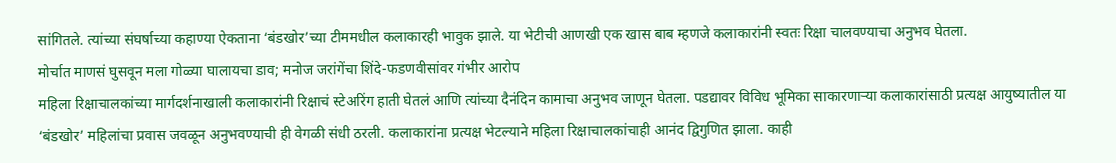सांगितले. त्यांच्या संघर्षाच्या कहाण्या ऐकताना ‘बंडखोर’च्या टीममधील कलाकारही भावुक झाले. या भेटीची आणखी एक खास बाब म्हणजे कलाकारांनी स्वतः रिक्षा चालवण्याचा अनुभव घेतला.
मोर्चात माणसं घुसवून मला गोळ्या घालायचा डाव; मनोज जरांगेंचा शिंदे-फडणवीसांवर गंभीर आरोप
महिला रिक्षाचालकांच्या मार्गदर्शनाखाली कलाकारांनी रिक्षाचं स्टेअरिंग हाती घेतलं आणि त्यांच्या दैनंदिन कामाचा अनुभव जाणून घेतला. पडद्यावर विविध भूमिका साकारणाऱ्या कलाकारांसाठी प्रत्यक्ष आयुष्यातील या ‘बंडखोर’ महिलांचा प्रवास जवळून अनुभवण्याची ही वेगळी संधी ठरली. कलाकारांना प्रत्यक्ष भेटल्याने महिला रिक्षाचालकांचाही आनंद द्विगुणित झाला. काही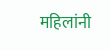महिलांनी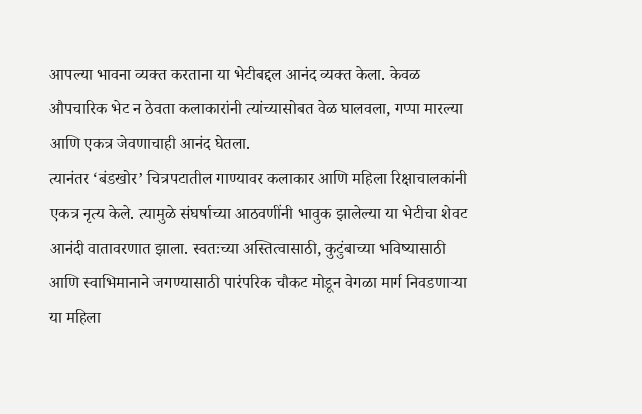आपल्या भावना व्यक्त करताना या भेटीबद्दल आनंद व्यक्त केला. केवळ औपचारिक भेट न ठेवता कलाकारांनी त्यांच्यासोबत वेळ घालवला, गप्पा मारल्या आणि एकत्र जेवणाचाही आनंद घेतला.
त्यानंतर ‘बंडखोर’ चित्रपटातील गाण्यावर कलाकार आणि महिला रिक्षाचालकांनी एकत्र नृत्य केले. त्यामुळे संघर्षाच्या आठवणींनी भावुक झालेल्या या भेटीचा शेवट आनंदी वातावरणात झाला. स्वतःच्या अस्तित्वासाठी, कुटुंबाच्या भविष्यासाठी आणि स्वाभिमानाने जगण्यासाठी पारंपरिक चौकट मोडून वेगळा मार्ग निवडणाऱ्या या महिला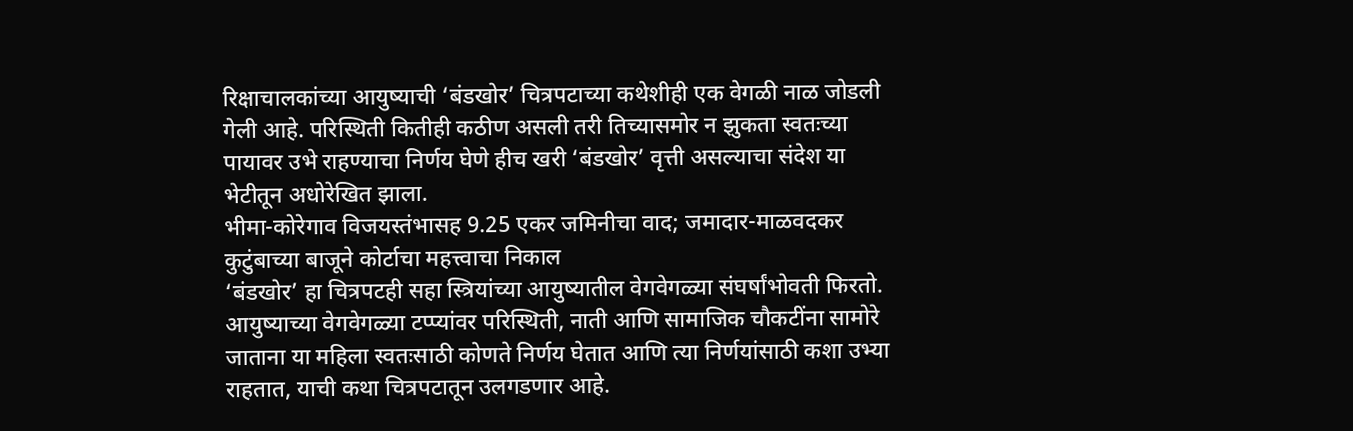रिक्षाचालकांच्या आयुष्याची ‘बंडखोर’ चित्रपटाच्या कथेशीही एक वेगळी नाळ जोडली गेली आहे. परिस्थिती कितीही कठीण असली तरी तिच्यासमोर न झुकता स्वतःच्या पायावर उभे राहण्याचा निर्णय घेणे हीच खरी ‘बंडखोर’ वृत्ती असल्याचा संदेश या भेटीतून अधोरेखित झाला.
भीमा-कोरेगाव विजयस्तंभासह 9.25 एकर जमिनीचा वाद; जमादार-माळवदकर कुटुंबाच्या बाजूने कोर्टाचा महत्त्वाचा निकाल
‘बंडखोर’ हा चित्रपटही सहा स्त्रियांच्या आयुष्यातील वेगवेगळ्या संघर्षांभोवती फिरतो. आयुष्याच्या वेगवेगळ्या टप्प्यांवर परिस्थिती, नाती आणि सामाजिक चौकटींना सामोरे जाताना या महिला स्वतःसाठी कोणते निर्णय घेतात आणि त्या निर्णयांसाठी कशा उभ्या राहतात, याची कथा चित्रपटातून उलगडणार आहे.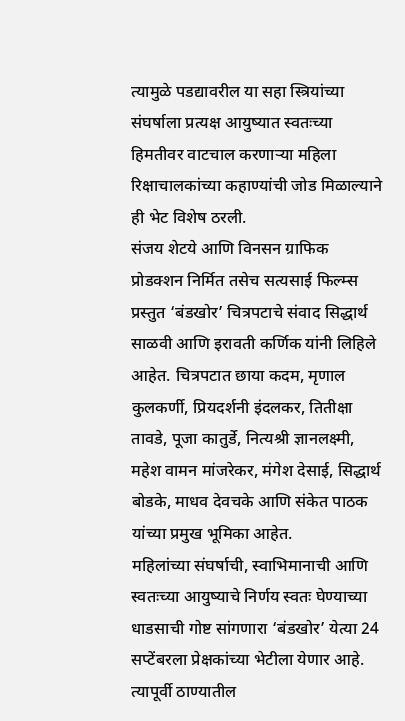त्यामुळे पडद्यावरील या सहा स्त्रियांच्या संघर्षाला प्रत्यक्ष आयुष्यात स्वतःच्या हिमतीवर वाटचाल करणाऱ्या महिला रिक्षाचालकांच्या कहाण्यांची जोड मिळाल्याने ही भेट विशेष ठरली.
संजय शेटये आणि विनसन ग्राफिक प्रोडक्शन निर्मित तसेच सत्यसाई फिल्म्स प्रस्तुत ‘बंडखोर’ चित्रपटाचे संवाद सिद्धार्थ साळवी आणि इरावती कर्णिक यांनी लिहिले आहेत. चित्रपटात छाया कदम, मृणाल कुलकर्णी, प्रियदर्शनी इंदलकर, तितीक्षा तावडे, पूजा कातुर्डे, नित्यश्री ज्ञानलक्ष्मी, महेश वामन मांजरेकर, मंगेश देसाई, सिद्धार्थ बोडके, माधव देवचके आणि संकेत पाठक यांच्या प्रमुख भूमिका आहेत.
महिलांच्या संघर्षाची, स्वाभिमानाची आणि स्वतःच्या आयुष्याचे निर्णय स्वतः घेण्याच्या धाडसाची गोष्ट सांगणारा ‘बंडखोर’ येत्या 24 सप्टेंबरला प्रेक्षकांच्या भेटीला येणार आहे. त्यापूर्वी ठाण्यातील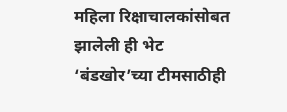महिला रिक्षाचालकांसोबत झालेली ही भेट ‘बंडखोर’च्या टीमसाठीही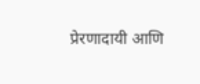प्रेरणादायी आणि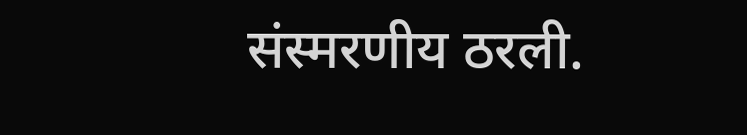संस्मरणीय ठरली.